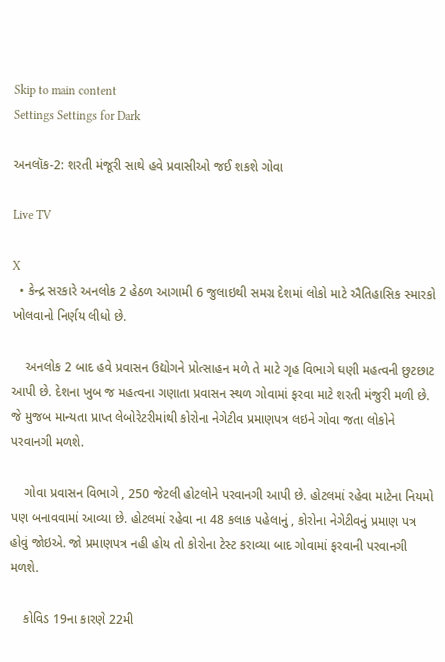Skip to main content
Settings Settings for Dark

અનલૉક-2: શરતી મંજૂરી સાથે હવે પ્રવાસીઓ જઈ શકશે ગોવા

Live TV

X
  • કેન્દ્ર સરકારે અનલોક 2 હેઠળ આગામી 6 જુલાઇથી સમગ્ર દેશમાં લોકો માટે ઐતિહાસિક સ્મારકો ખોલવાનો નિર્ણય લીધો છે.

    અનલોક 2 બાદ હવે પ્રવાસન ઉદ્યોગને પ્રોત્સાહન મળે તે માટે ગૃહ વિભાગે ઘણી મહત્વની છુટછાટ આપી છે. દેશના ખુબ જ મહત્વના ગણાતા પ્રવાસન સ્થળ ગોવામાં ફરવા માટે શરતી મંજુરી મળી છે. જે મુજબ માન્યતા પ્રાપ્ત લેબોરેટરીમાંથી કોરોના નેગેટીવ પ્રમાણપત્ર લઇને ગોવા જતા લોકોને પરવાનગી મળશે.

    ગોવા પ્રવાસન વિભાગે , 250 જેટલી હોટલોને પરવાનગી આપી છે. હોટલમાં રહેવા માટેના નિયમો પણ બનાવવામાં આવ્યા છે. હોટલમાં રહેવા ના 48 કલાક પહેલાનું , કોરોના નેગેટીવનું પ્રમાણ પત્ર હોવું જોઇએ. જો પ્રમાણપત્ર નહી હોય તો કોરોના ટેસ્ટ કરાવ્યા બાદ ગોવામાં ફરવાની પરવાનગી મળશે.

    કોવિડ 19ના કારણે 22મી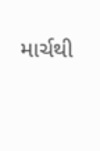માર્ચથી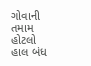ગોવાની તમામ હોટલો હાલ બંધ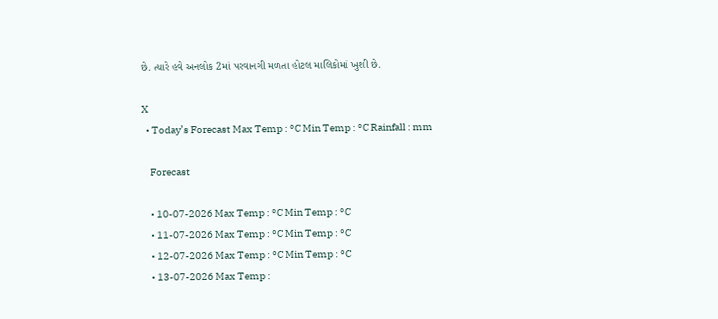છે. ત્યારે હવે અનલોક 2માં પરવાનગી મળતા હોટલ માલિકોમાં ખુશી છે.

X
  • Today’s Forecast Max Temp : °C Min Temp : °C Rainfall : mm

    Forecast

    • 10-07-2026 Max Temp : °C Min Temp : °C
    • 11-07-2026 Max Temp : °C Min Temp : °C
    • 12-07-2026 Max Temp : °C Min Temp : °C
    • 13-07-2026 Max Temp :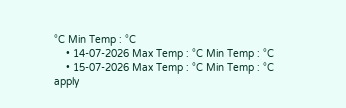°C Min Temp : °C
    • 14-07-2026 Max Temp : °C Min Temp : °C
    • 15-07-2026 Max Temp : °C Min Temp : °C
apply